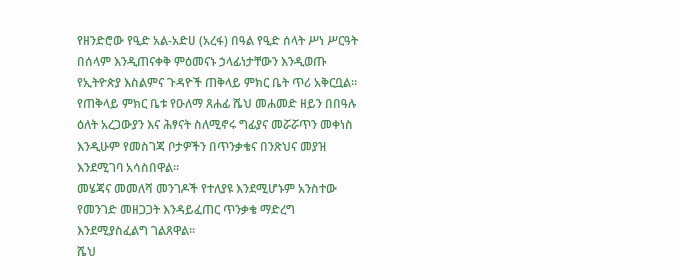የዘንድሮው የዒድ አል-አድሀ (አረፋ) በዓል የዒድ ሰላት ሥነ ሥርዓት በሰላም እንዲጠናቀቅ ምዕመናኑ ኃላፊነታቸውን እንዲወጡ የኢትዮጵያ እስልምና ጉዳዮች ጠቅላይ ምክር ቤት ጥሪ አቅርቧል።
የጠቅላይ ምክር ቤቱ የዑለማ ጸሐፊ ሼህ መሐመድ ዘይን በበዓሉ ዕለት አረጋውያን እና ሕፃናት ስለሚኖሩ ግፊያና መሯሯጥን መቀነስ እንዲሁም የመስገጃ ቦታዎችን በጥንቃቄና በንጽህና መያዝ እንደሚገባ አሳስበዋል።
መሄጃና መመለሻ መንገዶች የተለያዩ እንደሚሆኑም አንስተው የመንገድ መዘጋጋት እንዳይፈጠር ጥንቃቄ ማድረግ እንደሚያስፈልግ ገልጸዋል።
ሼህ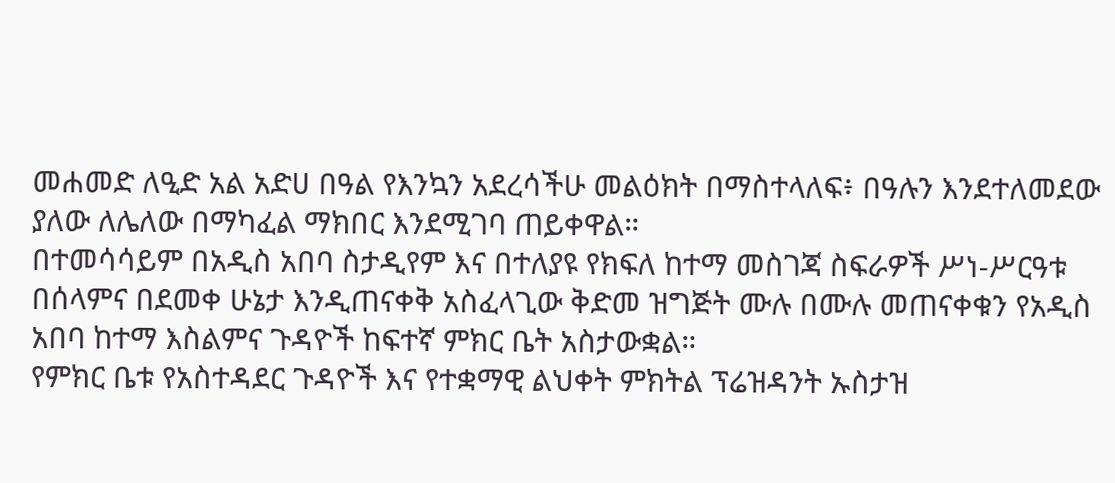መሐመድ ለዒድ አል አድሀ በዓል የእንኳን አደረሳችሁ መልዕክት በማስተላለፍ፥ በዓሉን እንደተለመደው ያለው ለሌለው በማካፈል ማክበር እንደሚገባ ጠይቀዋል።
በተመሳሳይም በአዲስ አበባ ስታዲየም እና በተለያዩ የክፍለ ከተማ መስገጃ ስፍራዎች ሥነ-ሥርዓቱ በሰላምና በደመቀ ሁኔታ እንዲጠናቀቅ አስፈላጊው ቅድመ ዝግጅት ሙሉ በሙሉ መጠናቀቁን የአዲስ አበባ ከተማ እስልምና ጉዳዮች ከፍተኛ ምክር ቤት አስታውቋል።
የምክር ቤቱ የአስተዳደር ጉዳዮች እና የተቋማዊ ልህቀት ምክትል ፕሬዝዳንት ኡስታዝ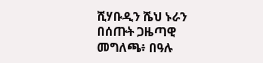ሺሃቡዲን ሼህ ኑራን በሰጡት ጋዜጣዊ መግለጫ፥ በዓሉ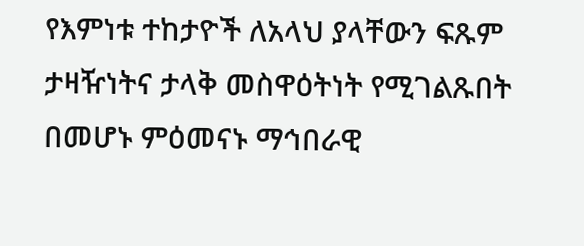የእምነቱ ተከታዮች ለአላህ ያላቸውን ፍጹም ታዛዥነትና ታላቅ መስዋዕትነት የሚገልጹበት በመሆኑ ምዕመናኑ ማኅበራዊ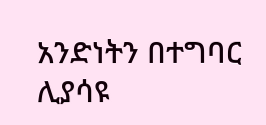አንድነትን በተግባር ሊያሳዩ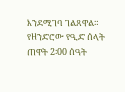እንደሚገባ ገልጸዋል።
የዘንድሮው የዒድ ሰላት ጠዋት 2፡00 ሰዓት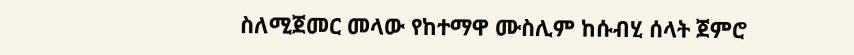ስለሚጀመር መላው የከተማዋ ሙስሊም ከሱብሂ ሰላት ጀምሮ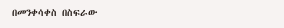በመንቀሳቀስ በስፍራው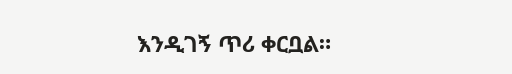እንዲገኝ ጥሪ ቀርቧል።